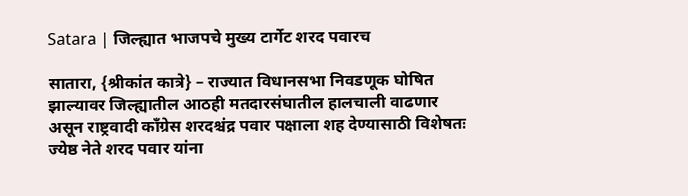Satara | जिल्ह्यात भाजपचे मुख्य टार्गेट शरद पवारच

सातारा, {श्रीकांत कात्रे} – राज्यात विधानसभा निवडणूक घोषित झाल्यावर जिल्ह्यातील आठही मतदारसंघातील हालचाली वाढणार असून राष्ट्रवादी काँग्रेस शरदश्चंद्र पवार पक्षाला शह देण्यासाठी विशेषतः ज्येष्ठ नेते शरद पवार यांना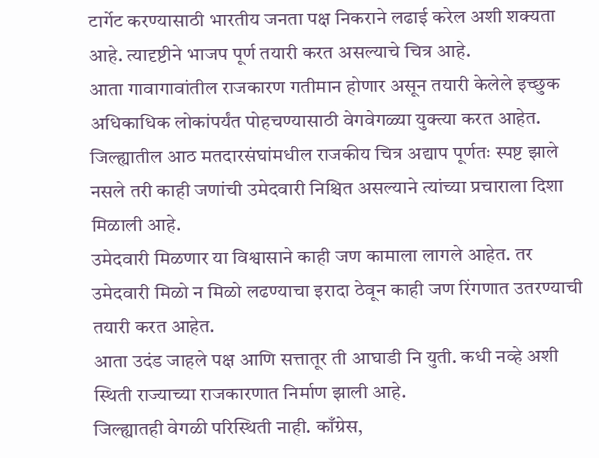टार्गेट करण्यासाठी भारतीय जनता पक्ष निकराने लढाई करेल अशी शक्यता आहे. त्यादृष्टीने भाजप पूर्ण तयारी करत असल्याचे चित्र आहे.
आता गावागावांतील राजकारण गतीमान होणार असून तयारी केलेले इच्छुक अधिकाधिक लोकांपर्यंत पोहचण्यासाठी वेगवेगळ्या युक्त्या करत आहेत.
जिल्ह्यातील आठ मतदारसंघांमधील राजकीय चित्र अद्याप पूर्णतः स्पष्ट झाले नसले तरी काही जणांची उमेदवारी निश्चित असल्याने त्यांच्या प्रचाराला दिशा मिळाली आहे.
उमेदवारी मिळणार या विश्वासाने काही जण कामाला लागले आहेत. तर उमेदवारी मिळो न मिळो लढण्याचा इरादा ठेवून काही जण रिंगणात उतरण्याची तयारी करत आहेत.
आता उदंड जाहले पक्ष आणि सत्तातूर ती आघाडी नि युती. कधी नव्हे अशी स्थिती राज्याच्या राजकारणात निर्माण झाली आहे.
जिल्ह्यातही वेगळी परिस्थिती नाही. काँग्रेस,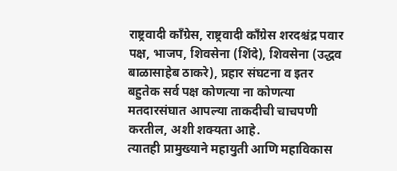राष्ट्रवादी काँग्रेस, राष्ट्रवादी काँग्रेस शरदश्चंद्र पवार पक्ष, भाजप, शिवसेना (शिंदे), शिवसेना (उद्धव बाळासाहेब ठाकरे), प्रहार संघटना व इतर बहुतेक सर्व पक्ष कोणत्या ना कोणत्या मतदारसंघात आपल्या ताकदीची चाचपणी करतील, अशी शक्यता आहे.
त्यातही प्रामुख्याने महायुती आणि महाविकास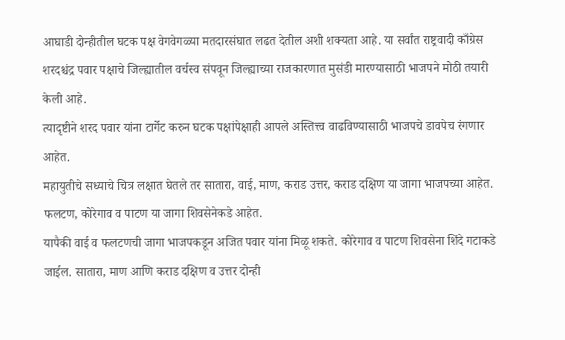आघाडी दोन्हीतील घटक पक्ष वेगवेगळ्या मतदारसंघात लढत देतील अशी शक्यता आहे. या सर्वांत राष्ट्रवादी काँग्रेस शरदश्चंद्र पवार पक्षाचे जिल्ह्यातील वर्चस्व संपवून जिल्ह्याच्या राजकारणात मुसंडी मारण्यासाठी भाजपने मोठी तयारी केली आहे.
त्यादृष्टीने शरद पवार यांना टार्गेट करुन घटक पक्षांपेक्षाही आपले अस्तित्त्व वाढविण्यासाठी भाजपचे डावपेच रंगणार आहेत.
महायुतीचे सध्याचे चित्र लक्षात घेतले तर सातारा, वाई, माण, कराड उत्तर, कराड दक्षिण या जागा भाजपच्या आहेत. फलटण, कोरेगाव व पाटण या जागा शिवसेनेकडे आहेत.
यापैकी वाई व फलटणची जागा भाजपकडून अजित पवार यांना मिळू शकते. कोरेगाव व पाटण शिवसेना शिंदे गटाकडे जाईल. सातारा, माण आणि कराड दक्षिण व उत्तर दोन्ही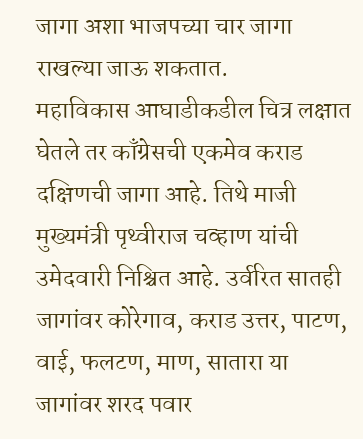जागा अशा भाजपच्या चार जागा राखल्या जाऊ शकतात.
महाविकास आघाडीकडील चित्र लक्षात घेतले तर काँग्रेसची एकमेव कराड दक्षिणची जागा आहे. तिथे माजी मुख्यमंत्री पृथ्वीराज चव्हाण यांची उमेदवारी निश्चित आहे. उर्वरित सातही जागांवर कोरेगाव, कराड उत्तर, पाटण, वाई, फलटण, माण, सातारा या जागांवर शरद पवार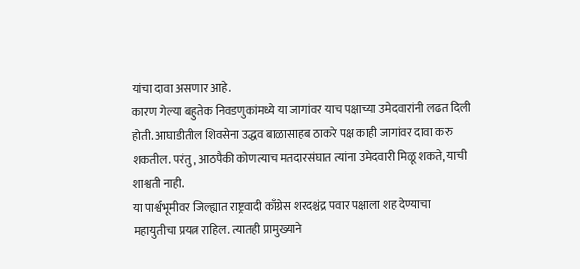यांचा दावा असणार आहे.
कारण गेल्या बहुतेक निवडणुकांमध्ये या जागांवर याच पक्षाच्या उमेदवारांनी लढत दिली होती. आघाडीतील शिवसेना उद्धव बाळासाहब ठाकरे पक्ष काही जागांवर दावा करु शकतील. परंतु, आठपैकी कोणत्याच मतदारसंघात त्यांना उमेदवारी मिळू शकते, याची शाश्वती नाही.
या पार्श्वभूमीवर जिल्ह्यात राष्ट्रवादी काँग्रेस शरदश्चंद्र पवार पक्षाला शह देण्याचा महायुतीचा प्रयत्न राहिल. त्यातही प्रामुख्याने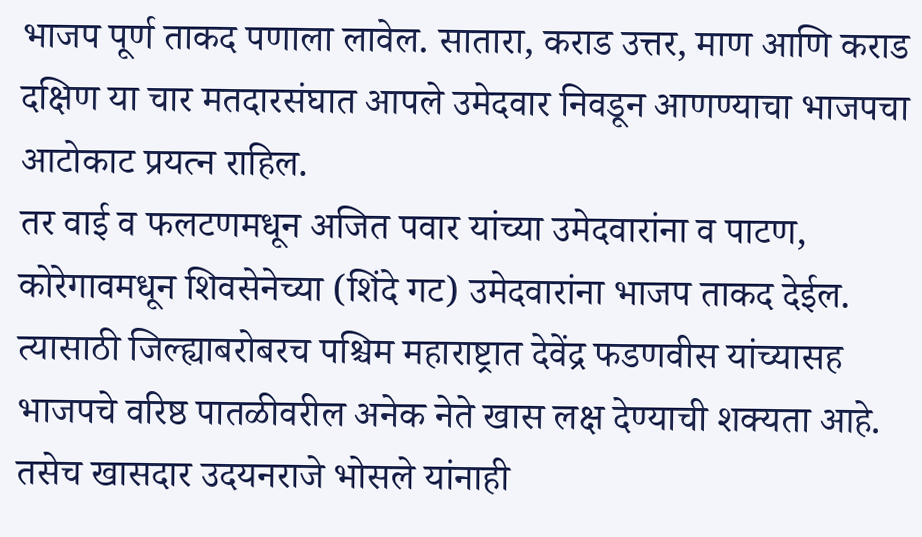भाजप पूर्ण ताकद पणाला लावेल. सातारा, कराड उत्तर, माण आणि कराड दक्षिण या चार मतदारसंघात आपले उमेदवार निवडून आणण्याचा भाजपचा आटोकाट प्रयत्न राहिल.
तर वाई व फलटणमधून अजित पवार यांच्या उमेदवारांना व पाटण, कोरेगावमधून शिवसेनेच्या (शिंदे गट) उमेदवारांना भाजप ताकद देईल. त्यासाठी जिल्ह्याबरोबरच पश्चिम महाराष्ट्रात देवेंद्र फडणवीस यांच्यासह भाजपचे वरिष्ठ पातळीवरील अनेक नेते खास लक्ष देण्याची शक्यता आहे.
तसेच खासदार उदयनराजे भोसले यांनाही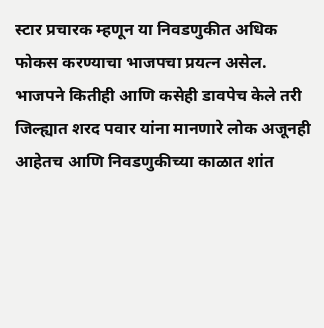स्टार प्रचारक म्हणून या निवडणुकीत अधिक फोकस करण्याचा भाजपचा प्रयत्न असेल.
भाजपने कितीही आणि कसेही डावपेच केले तरी जिल्ह्यात शरद पवार यांना मानणारे लोक अजूनही आहेतच आणि निवडणुकीच्या काळात शांत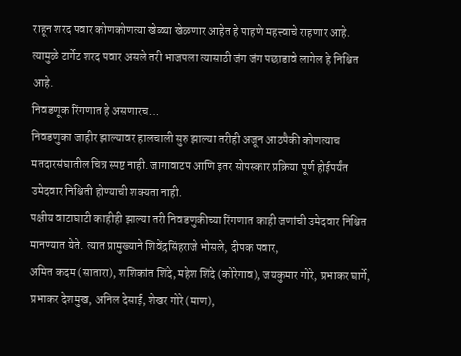राहून शरद पवार कोणकोणत्या खेळ्या खेळणार आहेत हे पाहणे महत्त्वाचे राहणार आहे. त्यामुळे टार्गेट शरद पवार असले तरी भाजपला त्यासाठी जंग जंग पछाडावे लागेल हे निश्चित आहे.
निवडणूक रिंगणात हे असणारच…
निवडणुका जाहीर झाल्यावर हालचाली सुरु झाल्या तरीही अजून आठपैकी कोणत्याच मतदारसंघातील चित्र स्पष्ट नाही. जागावाटप आणि इतर सोपस्कार प्रक्रिया पूर्ण होईपर्यंत उमेदवार निश्चिती होण्याची शक्यता नाही.
पक्षीय वाटाघाटी काहीही झाल्या तरी निवडणुकीच्या रिंगणात काही जणांची उमेदवार निश्चित मानण्यात येते. त्यात प्रामुख्याने शिवेंद्रसिंहराजे भोसले, दीपक पवार,
अमित कदम (सातारा), शशिकांत शिंदे, महेश शिंदे (कोरेगाव), जयकुमार गोरे, प्रभाकर घार्गे, प्रभाकर देशमुख, अनिल देसाई, शेखर गोरे (माण),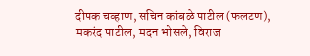दीपक चव्हाण, सचिन कांबळे पाटील (फलटण),
मकरंद पाटील, मदन भोसले, विराज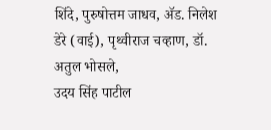शिंदे, पुरुषोत्तम जाधव, ॲड. निलेश डेरे (वाई), पृथ्वीराज चव्हाण, डॉ. अतुल भोसले,
उदय सिंह पाटील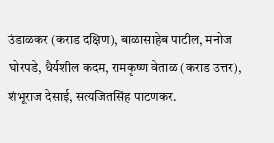उंडाळकर (कराड दक्षिण), बाळासाहेब पाटील, मनोज घोरपडे, धैर्यशील कदम, रामकृष्ण वेताळ (कराड उत्तर), शंभूराज देसाई, सत्यजितसिंह पाटणकर.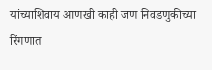यांच्याशिवाय आणखी काही जण निवडणुकीच्या रिंगणात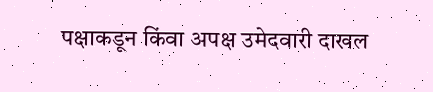पक्षाकडून किंवा अपक्ष उमेदवारी दाखल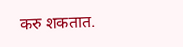करु शकतात.